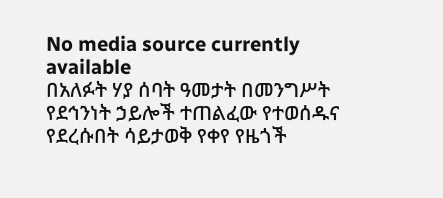No media source currently available
በአለፉት ሃያ ሰባት ዓመታት በመንግሥት የደኅንነት ኃይሎች ተጠልፈው የተወሰዱና የደረሱበት ሳይታወቅ የቀየ የዜጎች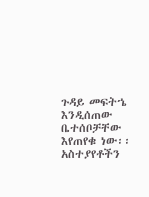ጉዳይ መፍትኄ እንዲሰጠው ቤተሰቦቻቸው እየጠየቁ ነው፡፡
አስተያየቶችን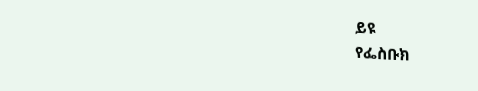ይዩ
የፌስቡክ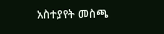አስተያየት መስጫ